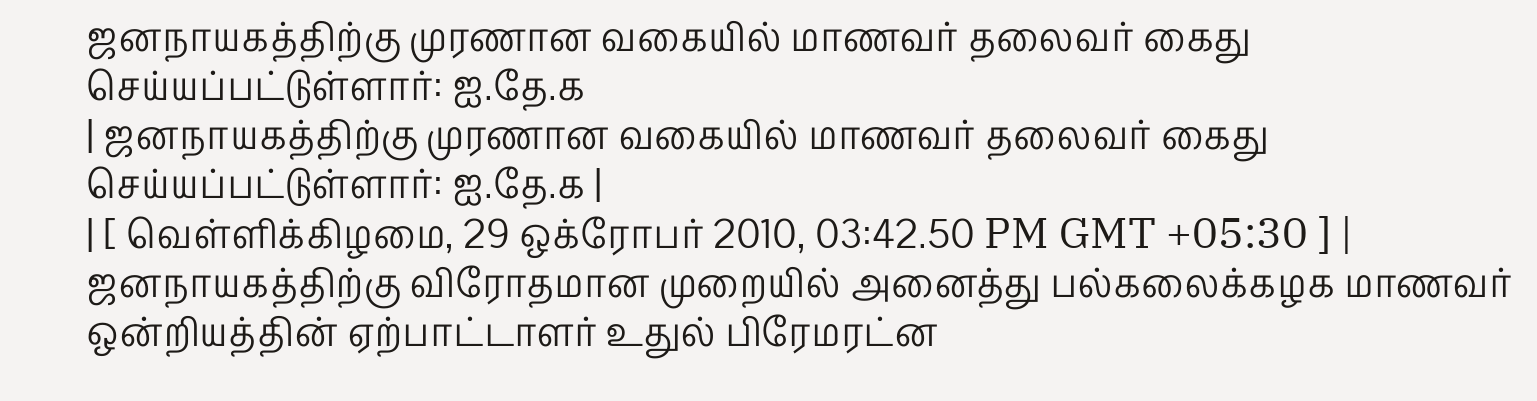ஜனநாயகத்திற்கு முரணான வகையில் மாணவர் தலைவர் கைது செய்யப்பட்டுள்ளார்: ஐ.தே.க
| ஜனநாயகத்திற்கு முரணான வகையில் மாணவர் தலைவர் கைது செய்யப்பட்டுள்ளார்: ஐ.தே.க |
| [ வெள்ளிக்கிழமை, 29 ஒக்ரோபர் 2010, 03:42.50 PM GMT +05:30 ] |
ஜனநாயகத்திற்கு விரோதமான முறையில் அனைத்து பல்கலைக்கழக மாணவர் ஒன்றியத்தின் ஏற்பாட்டாளர் உதுல் பிரேமரட்ன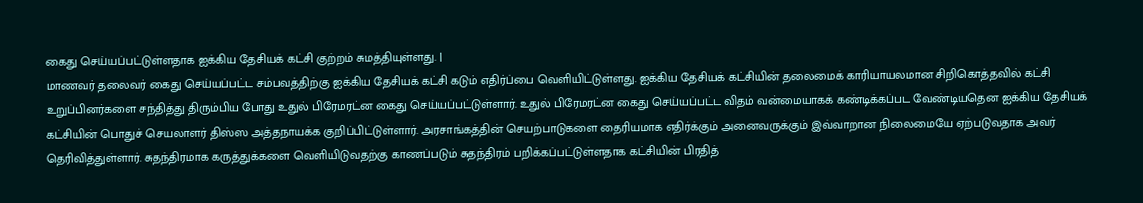கைது செய்யப்பட்டுள்ளதாக ஐக்கிய தேசியக் கட்சி குற்றம் சுமத்தியுள்ளது. |
மாணவர் தலைவர் கைது செய்யப்பட்ட சம்பவத்திற்கு ஐக்கிய தேசியக் கட்சி கடும் எதிர்ப்பை வெளியிட்டுள்ளது. ஐக்கிய தேசியக் கட்சியின் தலைமைக் காரியாயலமான சிறிகொத்தவில் கட்சி உறுப்பினர்களை சந்தித்து திரும்பிய போது உதுல் பிரேமரட்ன கைது செய்யப்பட்டுள்ளார். உதுல் பிரேமரட்ன கைது செய்யப்பட்ட விதம் வன்மையாகக் கண்டிக்கப்பட வேண்டியதென ஐக்கிய தேசியக் கட்சியின் பொதுச் செயலாளர் திஸ்ஸ அத்தநாயக்க குறிப்பிட்டுள்ளார். அரசாங்கத்தின் செயற்பாடுகளை தைரியமாக எதிர்க்கும் அனைவருக்கும் இவ்வாறான நிலைமையே ஏற்படுவதாக அவர் தெரிவித்துள்ளார். சுதந்திரமாக கருத்துக்களை வெளியிடுவதற்கு காணப்படும் சுதந்திரம் பறிக்கப்பட்டுள்ளதாக கட்சியின் பிரதித்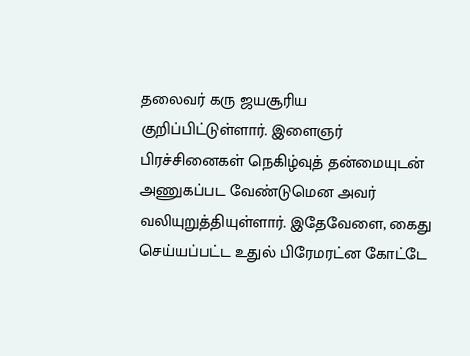தலைவர் கரு ஜயசூரிய குறிப்பிட்டுள்ளார். இளைஞர் பிரச்சினைகள் நெகிழ்வுத் தன்மையுடன் அணுகப்பட வேண்டுமென அவர் வலியுறுத்தியுள்ளார். இதேவேளை, கைது செய்யப்பட்ட உதுல் பிரேமரட்ன கோட்டே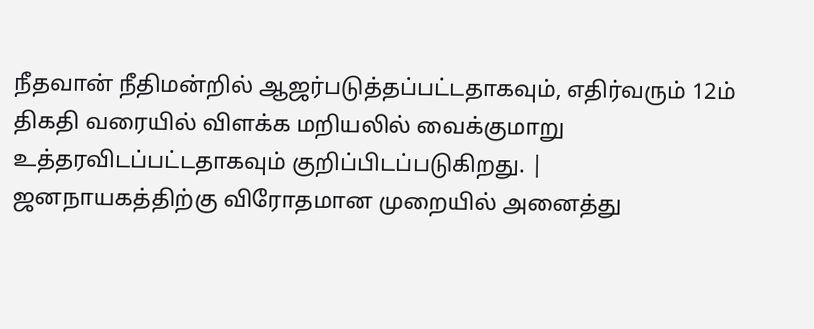நீதவான் நீதிமன்றில் ஆஜர்படுத்தப்பட்டதாகவும், எதிர்வரும் 12ம் திகதி வரையில் விளக்க மறியலில் வைக்குமாறு உத்தரவிடப்பட்டதாகவும் குறிப்பிடப்படுகிறது. |
ஜனநாயகத்திற்கு விரோதமான முறையில் அனைத்து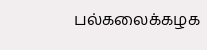பல்கலைக்கழக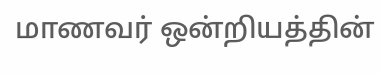மாணவர் ஒன்றியத்தின்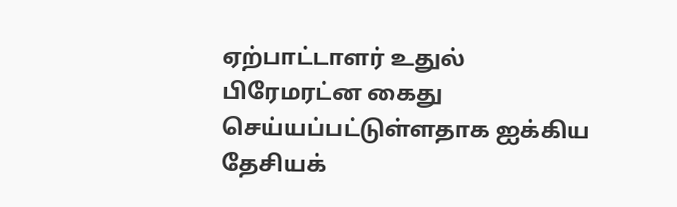ஏற்பாட்டாளர் உதுல் பிரேமரட்ன கைது செய்யப்பட்டுள்ளதாக ஐக்கிய தேசியக்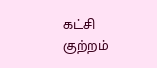கட்சி குற்றம்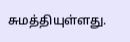சுமத்தியுள்ளது.